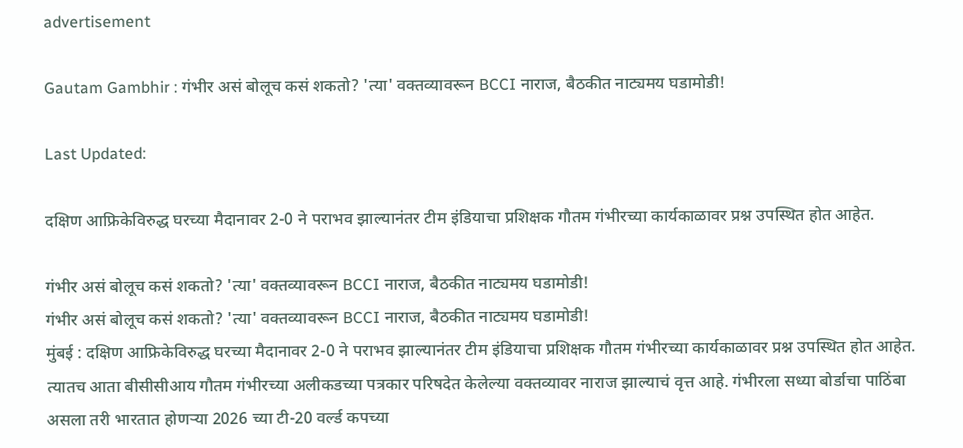advertisement

Gautam Gambhir : गंभीर असं बोलूच कसं शकतो? 'त्या' वक्तव्यावरून BCCI नाराज, बैठकीत नाट्यमय घडामोडी!

Last Updated:

दक्षिण आफ्रिकेविरुद्ध घरच्या मैदानावर 2-0 ने पराभव झाल्यानंतर टीम इंडियाचा प्रशिक्षक गौतम गंभीरच्या कार्यकाळावर प्रश्न उपस्थित होत आहेत.

गंभीर असं बोलूच कसं शकतो? 'त्या' वक्तव्यावरून BCCI नाराज, बैठकीत नाट्यमय घडामोडी!
गंभीर असं बोलूच कसं शकतो? 'त्या' वक्तव्यावरून BCCI नाराज, बैठकीत नाट्यमय घडामोडी!
मुंबई : दक्षिण आफ्रिकेविरुद्ध घरच्या मैदानावर 2-0 ने पराभव झाल्यानंतर टीम इंडियाचा प्रशिक्षक गौतम गंभीरच्या कार्यकाळावर प्रश्न उपस्थित होत आहेत. त्यातच आता बीसीसीआय गौतम गंभीरच्या अलीकडच्या पत्रकार परिषदेत केलेल्या वक्तव्यावर नाराज झाल्याचं वृत्त आहे. गंभीरला सध्या बोर्डाचा पाठिंबा असला तरी भारतात होणऱ्या 2026 च्या टी-20 वर्ल्ड कपच्या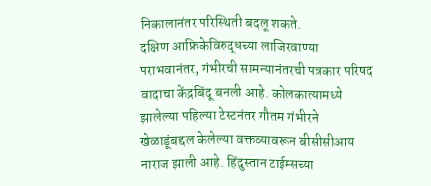निकालानंतर परिस्थिती बदलू शकते.
दक्षिण आफ्रिकेविरुद्धच्या लाजिरवाण्या पराभवानंतर, गंभीरची सामन्यानंतरची पत्रकार परिषद वादाचा केंद्रबिंदू बनली आहे. कोलकात्यामध्ये झालेल्या पहिल्या टेस्टनंतर गौतम गंभीरने खेळाडूंबद्दल केलेल्या वक्तव्यावरून बीसीसीआय नाराज झाली आहे. हिंदुस्तान टाईम्सच्या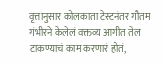वृत्तानुसार कोलकाता टेस्टनंतर गौतम गंभीरने केलेलं वक्तव्य आगीत तेल टाकण्याचं काम करणारं होतं,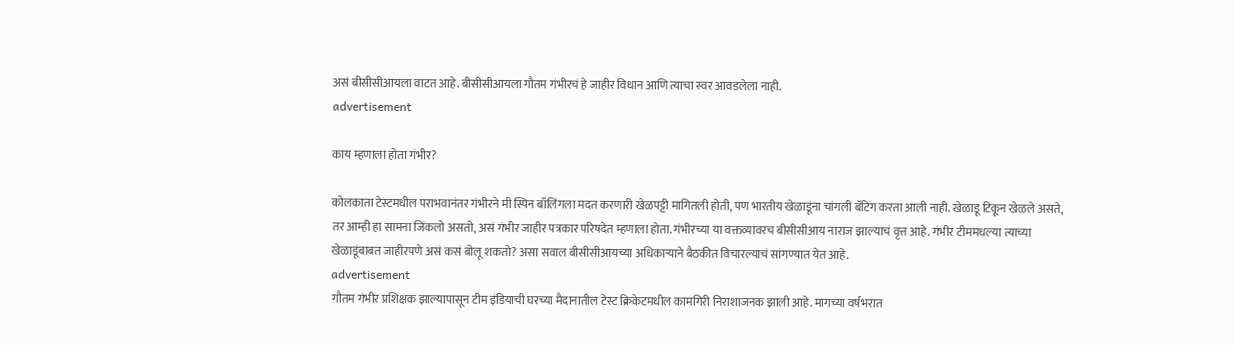असं बीसीसीआयला वाटत आहे. बीसीसीआयला गौतम गंभीरचं हे जाहीर विधान आणि त्याचा स्वर आवडलेला नाही.
advertisement

काय म्हणाला होता गंभीर?

कोलकाता टेस्टमधील पराभवानंतर गंभीरने मी स्पिन बॉलिंगला मदत करणारी खेळपट्टी मागितली होती, पण भारतीय खेळाडूंना चांगली बॅटिंग करता आली नाही. खेळाडू टिकून खेळले असते, तर आम्ही हा सामना जिंकलो असतो, असं गंभीर जाहीर पत्रकार परिषदेत म्हणाला होता. गंभीरच्या या वक्तव्यावरच बीसीसीआय नाराज झाल्याचं वृत्त आहे. गंभीर टीममधल्या त्याच्या खेळाडूंबाबत जाहीरपणे असं कसं बोलू शकतो? असा सवाल बीसीसीआयच्या अधिकाऱ्याने बैठकीत विचारल्याचं सांगण्यात येत आहे.
advertisement
गौतम गंभीर प्रशिक्षक झाल्यापासून टीम इंडियाची घरच्या मैदानातील टेस्ट क्रिकेटमधील कामगिरी निराशाजनक झाली आहे. मागच्या वर्षभरात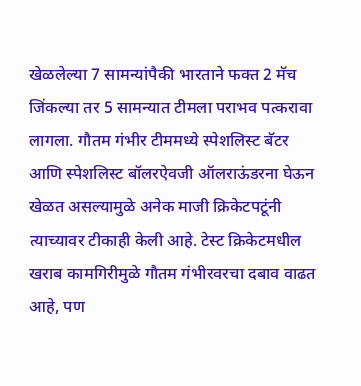खेळलेल्या 7 सामन्यांपैकी भारताने फक्त 2 मॅच जिंकल्या तर 5 सामन्यात टीमला पराभव पत्करावा लागला. गौतम गंभीर टीममध्ये स्पेशलिस्ट बॅटर आणि स्पेशलिस्ट बॉलरऐवजी ऑलराऊंडरना घेऊन खेळत असल्यामुळे अनेक माजी क्रिकेटपटूंनी त्याच्यावर टीकाही केली आहे. टेस्ट क्रिकेटमधील खराब कामगिरीमुळे गौतम गंभीरवरचा दबाव वाढत आहे, पण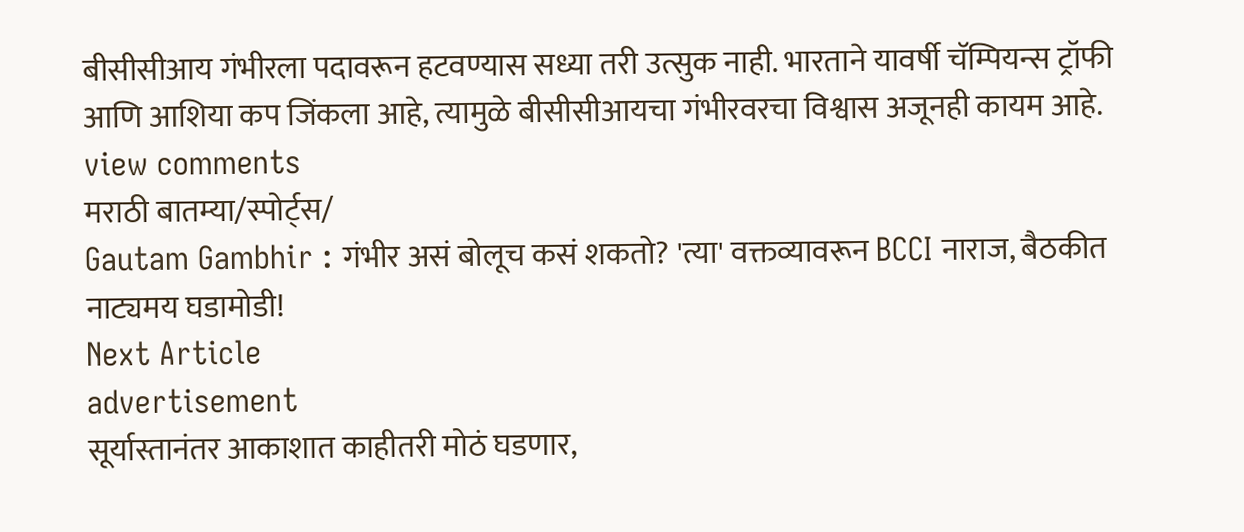बीसीसीआय गंभीरला पदावरून हटवण्यास सध्या तरी उत्सुक नाही. भारताने यावर्षी चॅम्पियन्स ट्रॉफी आणि आशिया कप जिंकला आहे, त्यामुळे बीसीसीआयचा गंभीरवरचा विश्वास अजूनही कायम आहे.
view comments
मराठी बातम्या/स्पोर्ट्स/
Gautam Gambhir : गंभीर असं बोलूच कसं शकतो? 'त्या' वक्तव्यावरून BCCI नाराज, बैठकीत नाट्यमय घडामोडी!
Next Article
advertisement
सूर्यास्तानंतर आकाशात काहीतरी मोठं घडणार,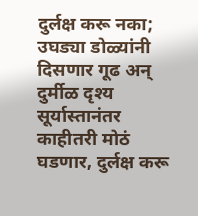दुर्लक्ष करू नका; उघड्या डोळ्यांनी दिसणार गूढ अन् दुर्मीळ दृश्य
सूर्यास्तानंतर काहीतरी मोठं घडणार, दुर्लक्ष करू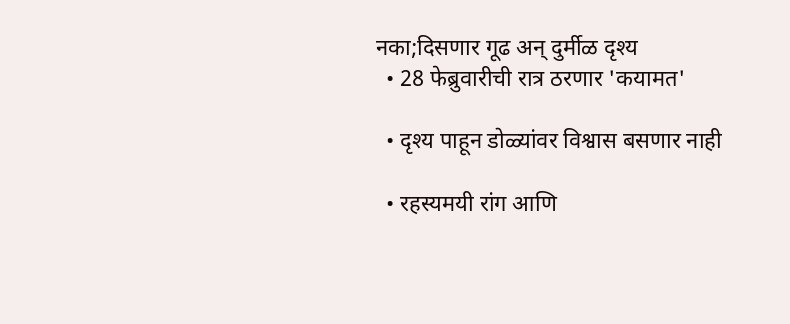नका;दिसणार गूढ अन् दुर्मीळ दृश्य
  • 28 फेब्रुवारीची रात्र ठरणार 'कयामत'

  • दृश्य पाहून डोळ्यांवर विश्वास बसणार नाही

  • रहस्यमयी रांग आणि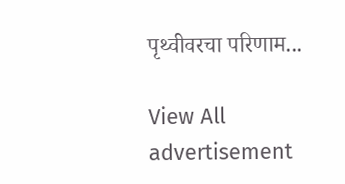पृथ्वीवरचा परिणाम...

View All
advertisement